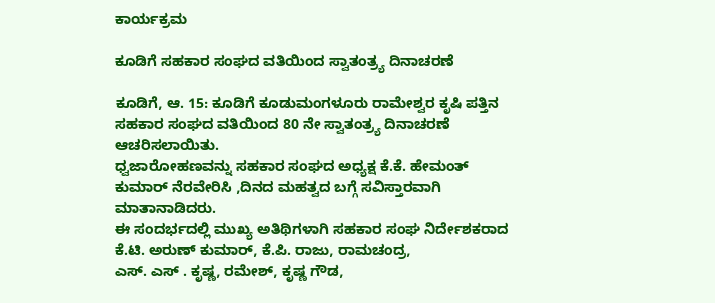ಕಾರ್ಯಕ್ರಮ

ಕೂಡಿಗೆ ಸಹಕಾರ ಸಂಘದ ವತಿಯಿಂದ ಸ್ವಾತಂತ್ರ್ಯ ದಿನಾಚರಣೆ

ಕೂಡಿಗೆ, ಆ. 15: ಕೂಡಿಗೆ ಕೂಡುಮಂಗಳೂರು ರಾಮೇಶ್ವರ ಕೃಷಿ ಪತ್ತಿನ ಸಹಕಾರ ಸಂಘದ ವತಿಯಿಂದ 80 ನೇ ಸ್ವಾತಂತ್ರ್ಯ ದಿನಾಚರಣೆ ಆಚರಿಸಲಾಯಿತು.
ಧ್ವಜಾರೋಹಣವನ್ನು ಸಹಕಾರ ಸಂಘದ ಅಧ್ಯಕ್ಷ ಕೆ.ಕೆ. ಹೇಮಂತ್ ಕುಮಾರ್ ನೆರವೇರಿಸಿ ,ದಿನದ ಮಹತ್ವದ ಬಗ್ಗೆ ಸವಿಸ್ತಾರವಾಗಿ ಮಾತಾನಾಡಿದರು.
ಈ ಸಂದರ್ಭದಲ್ಲಿ ಮುಖ್ಯ ಅತಿಥಿಗಳಾಗಿ ಸಹಕಾರ ಸಂಘ ನಿರ್ದೇಶಕರಾದ ಕೆ.ಟಿ. ಅರುಣ್ ಕುಮಾರ್, ಕೆ.ಪಿ. ರಾಜು, ರಾಮಚಂದ್ರ,
ಎಸ್. ಎಸ್‌ . ಕೃಷ್ಣ, ರಮೇಶ್, ಕೃಷ್ಣ ಗೌಡ,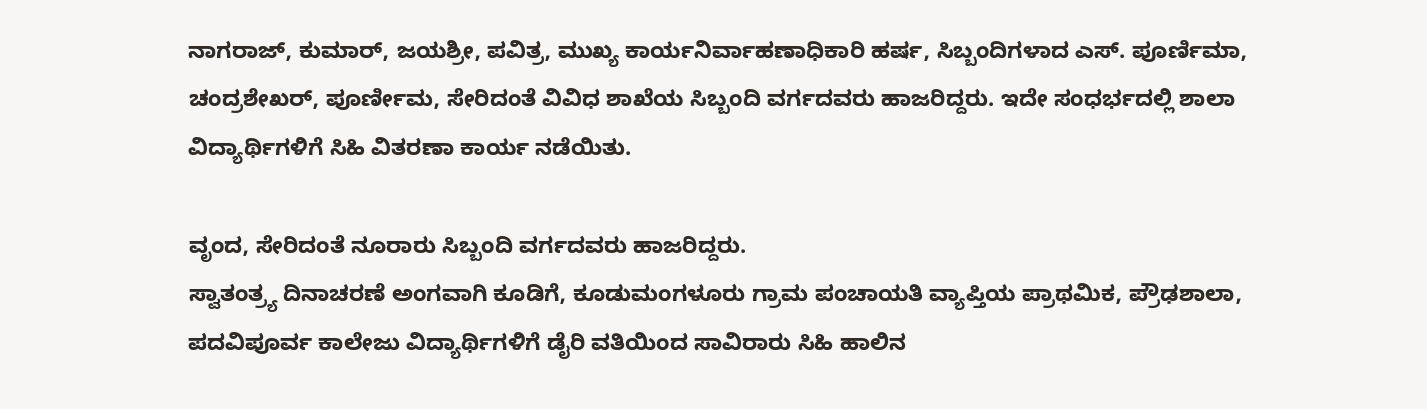ನಾಗರಾಜ್, ಕುಮಾರ್, ಜಯಶ್ರೀ, ಪವಿತ್ರ, ಮುಖ್ಯ ಕಾರ್ಯನಿರ್ವಾಹಣಾಧಿಕಾರಿ ಹರ್ಷ, ಸಿಬ್ಬಂದಿಗಳಾದ ಎಸ್. ಪೂರ್ಣಿಮಾ, ಚಂದ್ರಶೇಖರ್, ಪೂರ್ಣೀಮ, ಸೇರಿದಂತೆ ವಿವಿಧ ಶಾಖೆಯ ಸಿಬ್ಬಂದಿ ವರ್ಗದವರು ಹಾಜರಿದ್ದರು. ಇದೇ ಸಂಧರ್ಭದಲ್ಲಿ ಶಾಲಾ ವಿದ್ಯಾರ್ಥಿಗಳಿಗೆ ಸಿಹಿ ವಿತರಣಾ ಕಾರ್ಯ ನಡೆಯಿತು.

ವೃಂದ, ಸೇರಿದಂತೆ ನೂರಾರು ಸಿಬ್ಬಂದಿ ವರ್ಗದವರು ಹಾಜರಿದ್ದರು.
ಸ್ವಾತಂತ್ರ್ಯ ದಿನಾಚರಣೆ ಅಂಗವಾಗಿ ಕೂಡಿಗೆ, ಕೂಡುಮಂಗಳೂರು ಗ್ರಾಮ ಪಂಚಾಯತಿ ವ್ಯಾಪ್ತಿಯ ಪ್ರಾಥಮಿಕ, ಪ್ರೌಢಶಾಲಾ, ಪದವಿಪೂರ್ವ ಕಾಲೇಜು ವಿದ್ಯಾರ್ಥಿಗಳಿಗೆ ಡೈರಿ ವತಿಯಿಂದ ಸಾವಿರಾರು ಸಿಹಿ ಹಾಲಿನ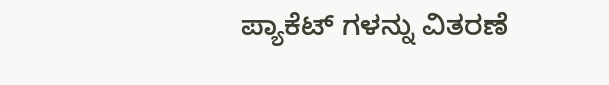ಪ್ಯಾಕೆಟ್ ಗಳನ್ನು ವಿತರಣೆ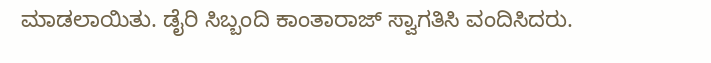ಮಾಡಲಾಯಿತು. ಡೈರಿ ಸಿಬ್ಬಂದಿ ಕಾಂತಾರಾಜ್ ಸ್ವಾಗತಿಸಿ ವಂದಿಸಿದರು.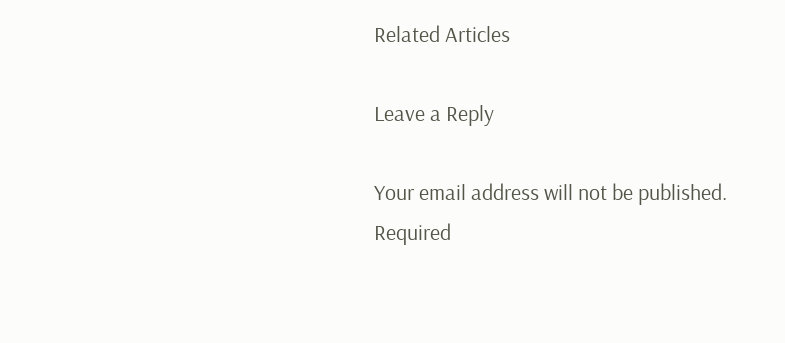Related Articles

Leave a Reply

Your email address will not be published. Required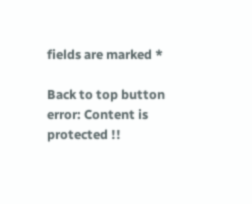fields are marked *

Back to top button
error: Content is protected !!